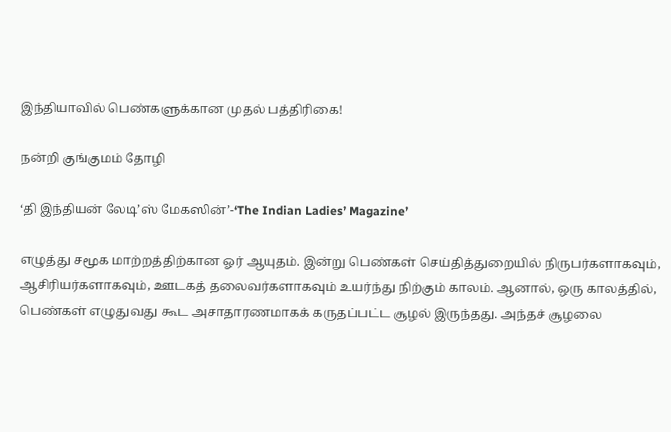இந்தியாவில் பெண்களுக்கான முதல் பத்திரிகை!

நன்றி குங்குமம் தோழி

‘தி இந்தியன் லேடி’ஸ் மேகஸின்’-‘The Indian Ladies’ Magazine’

எழுத்து சமூக மாற்றத்திற்கான ஓர் ஆயுதம். இன்று பெண்கள் செய்தித்துறையில் நிருபர்களாகவும், ஆசிரியர்களாகவும், ஊடகத் தலைவர்களாகவும் உயர்ந்து நிற்கும் காலம். ஆனால், ஒரு காலத்தில், பெண்கள் எழுதுவது கூட அசாதாரணமாகக் கருதப்பட்ட சூழல் இருந்தது. அந்தச் சூழலை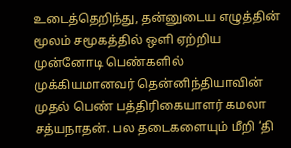உடைத்தெறிந்து, தன்னுடைய எழுத்தின் மூலம் சமூகத்தில் ஒளி ஏற்றிய முன்னோடி பெண்களில் முக்கியமானவர் தென்னிந்தியாவின் முதல் பெண் பத்திரிகையாளர் கமலா சத்யநாதன். பல தடைகளையும் மீறி ‘தி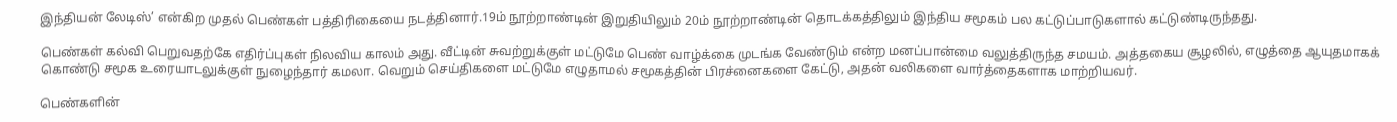இந்தியன் லேடிஸ்’ என்கிற முதல் பெண்கள் பத்திரிகையை நடத்தினார்.19ம் நூற்றாண்டின் இறுதியிலும் 20ம் நூற்றாண்டின் தொடக்கத்திலும் இந்திய சமூகம் பல கட்டுப்பாடுகளால் கட்டுண்டிருந்தது.

பெண்கள் கல்வி பெறுவதற்கே எதிர்ப்புகள் நிலவிய காலம் அது. வீட்டின் சுவற்றுக்குள் மட்டுமே பெண் வாழ்க்கை முடங்க வேண்டும் என்ற மனப்பான்மை வலுத்திருந்த சமயம். அத்தகைய சூழலில், எழுத்தை ஆயுதமாகக் கொண்டு சமூக உரையாடலுக்குள் நுழைந்தார் கமலா. வெறும் செய்திகளை மட்டுமே எழுதாமல் சமூகத்தின் பிரச்னைகளை கேட்டு, அதன் வலிகளை வார்த்தைகளாக மாற்றியவர்.

பெண்களின்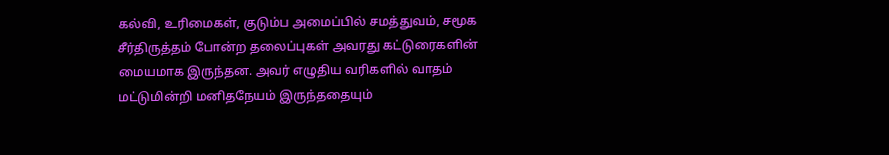கல்வி, உரிமைகள், குடும்ப அமைப்பில் சமத்துவம், சமூக சீர்திருத்தம் போன்ற தலைப்புகள் அவரது கட்டுரைகளின் மையமாக இருந்தன. அவர் எழுதிய வரிகளில் வாதம் மட்டுமின்றி மனிதநேயம் இருந்ததையும்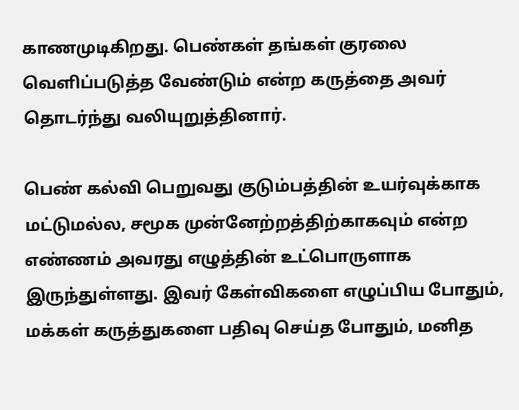காணமுடிகிறது. பெண்கள் தங்கள் குரலை வெளிப்படுத்த வேண்டும் என்ற கருத்தை அவர் தொடர்ந்து வலியுறுத்தினார்.

பெண் கல்வி பெறுவது குடும்பத்தின் உயர்வுக்காக மட்டுமல்ல, சமூக முன்னேற்றத்திற்காகவும் என்ற எண்ணம் அவரது எழுத்தின் உட்பொருளாக இருந்துள்ளது. இவர் கேள்விகளை எழுப்பிய போதும், மக்கள் கருத்துகளை பதிவு செய்த போதும், மனித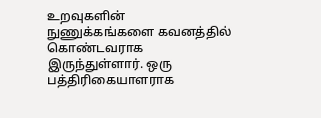உறவுகளின் நுணுக்கங்களை கவனத்தில் கொண்டவராக இருந்துள்ளார். ஒரு பத்திரிகையாளராக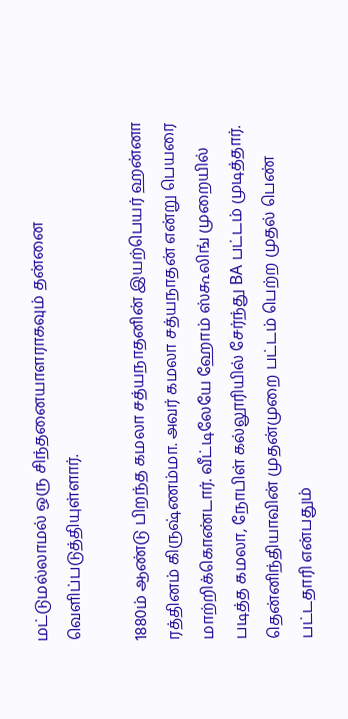மட்டுமல்லாமல் ஒரு சிந்தனையாளராகவும் தன்னை வெளிப்படுத்தியுள்ளார்.

1880ம் ஆண்டு பிறந்த கமலா சத்யநாதனின் இயற்பெயர் ஹன்னா ரத்தினம் கிருஷ்ணம்மா. அவர் கமலா சத்யநாதன் என்று பெயரை மாற்றிக்கொண்டார். வீட்டிலேயே ஹோம் ஸ்கூலிங் முறையில் படித்த கமலா, நோபிள் கல்லூரியில் சேர்ந்து BA பட்டம் முடித்தார். தென்னிந்தியாவின் முதன்முறை பட்டம் பெற்ற முதல் பெண் பட்டதாரி என்பதும்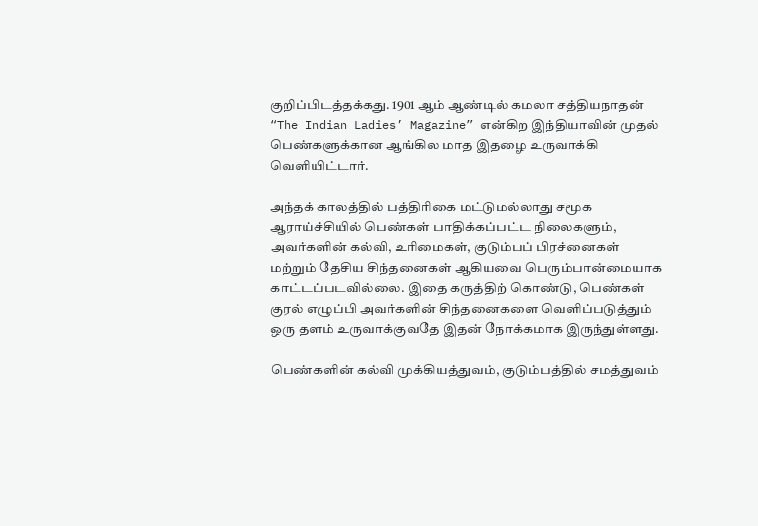குறிப்பிடத்தக்கது. 1901 ஆம் ஆண்டில் கமலா சத்தியநாதன் “The Indian Ladies’ Magazine” என்கிற இந்தியாவின் முதல் பெண்களுக்கான ஆங்கில மாத இதழை உருவாக்கி வெளியிட்டார்.

அந்தக் காலத்தில் பத்திரிகை மட்டுமல்லாது சமூக ஆராய்ச்சியில் பெண்கள் பாதிக்கப்பட்ட நிலைகளும், அவர்களின் கல்வி, உரிமைகள், குடும்பப் பிரச்னைகள் மற்றும் தேசிய சிந்தனைகள் ஆகியவை பெரும்பான்மையாக காட்டப்படவில்லை. இதை கருத்திற் கொண்டு, பெண்கள் குரல் எழுப்பி அவர்களின் சிந்தனைகளை வெளிப்படுத்தும் ஒரு தளம் உருவாக்குவதே இதன் நோக்கமாக இருந்துள்ளது.

பெண்களின் கல்வி முக்கியத்துவம், குடும்பத்தில் சமத்துவம்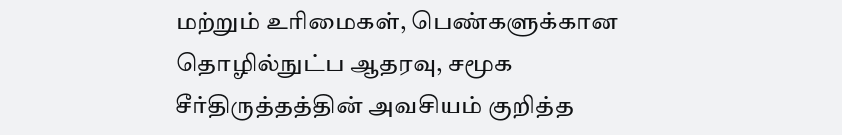மற்றும் உரிமைகள், பெண்களுக்கான தொழில்நுட்ப ஆதரவு, சமூக சீர்திருத்தத்தின் அவசியம் குறித்த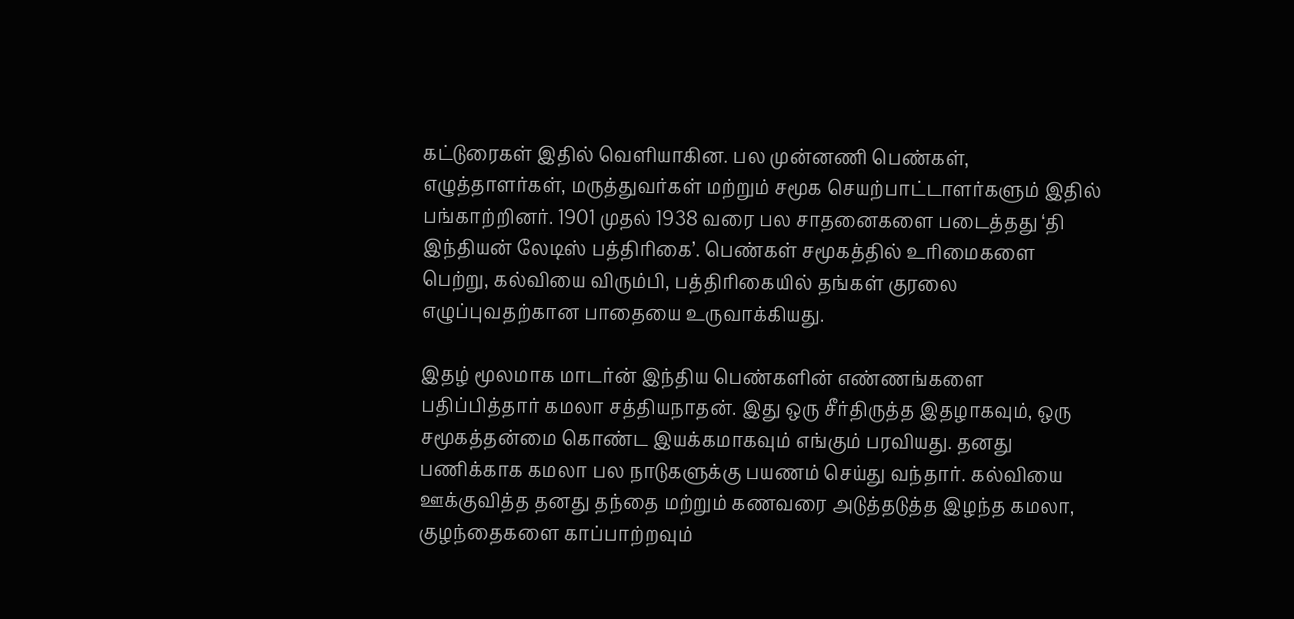கட்டுரைகள் இதில் வெளியாகின. பல முன்னணி பெண்கள், எழுத்தாளர்கள், மருத்துவர்கள் மற்றும் சமூக செயற்பாட்டாளர்களும் இதில் பங்காற்றினர். 1901 முதல் 1938 வரை பல சாதனைகளை படைத்தது ‘தி இந்தியன் லேடிஸ் பத்திரிகை’. பெண்கள் சமூகத்தில் உரிமைகளை பெற்று, கல்வியை விரும்பி, பத்திரிகையில் தங்கள் குரலை எழுப்புவதற்கான பாதையை உருவாக்கியது.

இதழ் மூலமாக மாடர்ன் இந்திய பெண்களின் எண்ணங்களை பதிப்பித்தார் கமலா சத்தியநாதன். இது ஒரு சீர்திருத்த இதழாகவும், ஒரு சமூகத்தன்மை கொண்ட இயக்கமாகவும் எங்கும் பரவியது. தனது பணிக்காக கமலா பல நாடுகளுக்கு பயணம் செய்து வந்தார். கல்வியை ஊக்குவித்த தனது தந்தை மற்றும் கணவரை அடுத்தடுத்த இழந்த கமலா, குழந்தைகளை காப்பாற்றவும்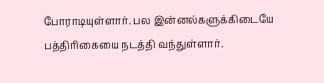போராடியுள்ளார். பல இன்னல்களுக்கிடையே பத்திரிகையை நடத்தி வந்துள்ளார்.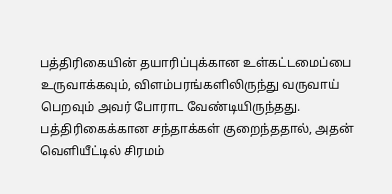பத்திரிகையின் தயாரிப்புக்கான உள்கட்டமைப்பை உருவாக்கவும், விளம்பரங்களிலிருந்து வருவாய் பெறவும் அவர் போராட வேண்டியிருந்தது. பத்திரிகைக்கான சந்தாக்கள் குறைந்ததால், அதன் வெளியீட்டில் சிரமம்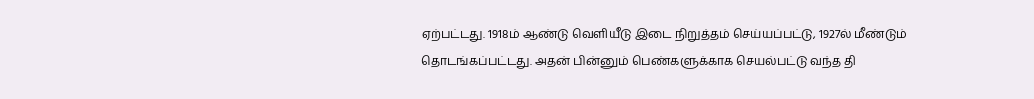ஏற்பட்டது. 1918ம் ஆண்டு வெளியீடு இடை நிறுத்தம் செய்யப்பட்டு, 1927ல் மீண்டும் தொடங்கப்பட்டது. அதன் பின்னும் பெண்களுக்காக செயல்பட்டு வந்த தி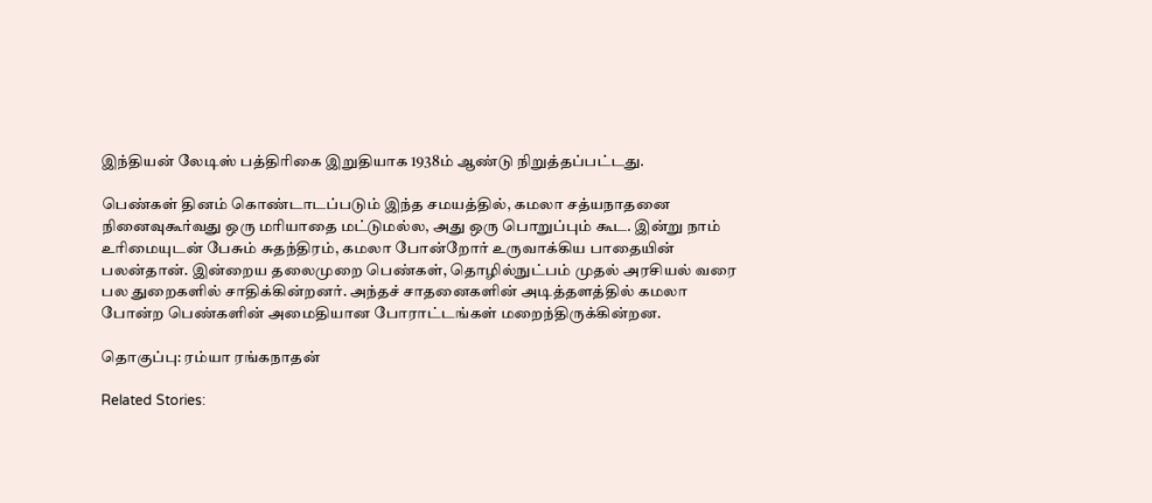இந்தியன் லேடிஸ் பத்திரிகை இறுதியாக 1938ம் ஆண்டு நிறுத்தப்பட்டது.

பெண்கள் தினம் கொண்டாடப்படும் இந்த சமயத்தில், கமலா சத்யநாதனை நினைவுகூர்வது ஒரு மரியாதை மட்டுமல்ல, அது ஒரு பொறுப்பும் கூட. இன்று நாம் உரிமையுடன் பேசும் சுதந்திரம், கமலா போன்றோர் உருவாக்கிய பாதையின் பலன்தான். இன்றைய தலைமுறை பெண்கள், தொழில்நுட்பம் முதல் அரசியல் வரை பல துறைகளில் சாதிக்கின்றனர். அந்தச் சாதனைகளின் அடித்தளத்தில் கமலா போன்ற பெண்களின் அமைதியான போராட்டங்கள் மறைந்திருக்கின்றன.

தொகுப்பு: ரம்யா ரங்கநாதன்

Related Stories: